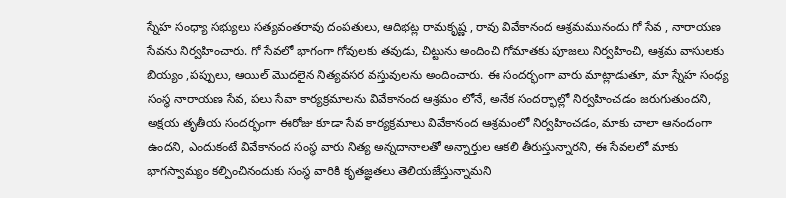స్నేహ సంధ్యా సభ్యులు సత్యవంతరావు దంపతులు, ఆదిభట్ల రామకృష్ణ , రావు వివేకానంద ఆశ్రమమునందు గో సేవ , నారాయణ సేవను నిర్వహించారు. గో సేవలో భాగంగా గోవులకు తవుడు, చిట్టును అందించి గోమాతకు పూజలు నిర్వహించి, ఆశ్రమ వాసులకు బియ్యం ,పప్పులు, ఆయిల్ మొదలైన నిత్యవసర వస్తువులను అందించారు. ఈ సందర్భంగా వారు మాట్లాడుతూ, మా స్నేహ సంధ్య సంస్థ నారాయణ సేవ, పలు సేవా కార్యక్రమాలను వివేకానంద ఆశ్రమం లోనే, అనేక సందర్భాల్లో నిర్వహించడం జరుగుతుందని, అక్షయ తృతీయ సందర్భంగా ఈరోజు కూడా సేవ కార్యక్రమాలు వివేకానంద ఆశ్రమంలో నిర్వహించడం, మాకు చాలా ఆనందంగా ఉందని, ఎందుకంటే వివేకానంద సంస్థ వారు నిత్య అన్నదానాలతో అన్నార్తుల ఆకలి తీరుస్తున్నారని, ఈ సేవలలో మాకు భాగస్వామ్యం కల్పించినందుకు సంస్థ వారికి కృతజ్ఞతలు తెలియజేస్తున్నామని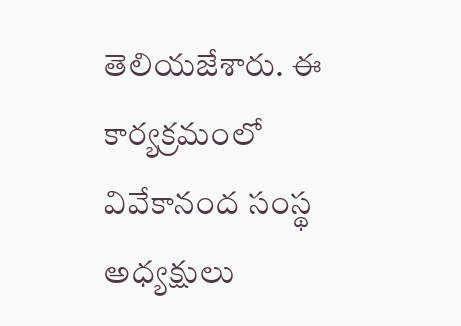తెలియజేశారు. ఈ కార్యక్రమంలో వివేకానంద సంస్థ అధ్యక్షులు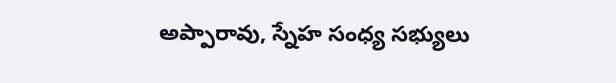అప్పారావు, స్నేహ సంధ్య సభ్యులు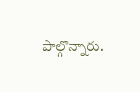పాల్గొన్నారు.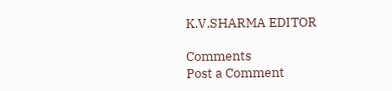K.V.SHARMA EDITOR

Comments
Post a Comment